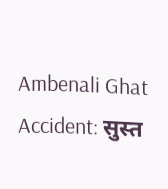Ambenali Ghat Accident: सुस्‍त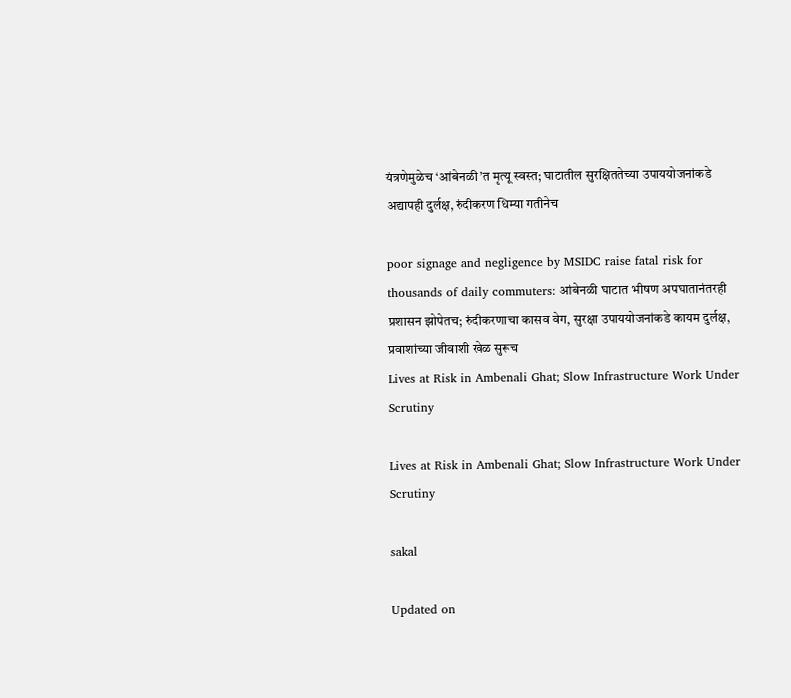यंत्रणेमुळेच ‘आंबेनळी’त मृत्‍यू स्‍वस्‍त; घाटातील सुरक्षिततेच्या उपाययोजनांकडे अद्यापही दुर्लक्ष, रुंदीकरण धिम्या गतीनेच

poor signage and negligence by MSIDC raise fatal risk for thousands of daily commuters: आंबेनळी घाटात भीषण अपघातानंतरही प्रशासन झोपेतच; रुंदीकरणाचा कासव वेग, सुरक्षा उपाययोजनांकडे कायम दुर्लक्ष, प्रवाशांच्या जीवाशी खेळ सुरूच
Lives at Risk in Ambenali Ghat; Slow Infrastructure Work Under Scrutiny

Lives at Risk in Ambenali Ghat; Slow Infrastructure Work Under Scrutiny

sakal

Updated on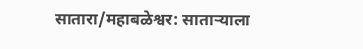सातारा/महाबळेश्वर: साताऱ्याला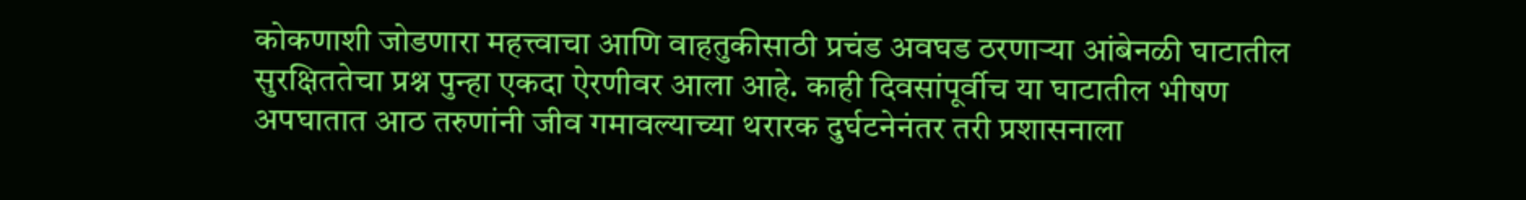कोकणाशी जोडणारा महत्त्वाचा आणि वाहतुकीसाठी प्रचंड अवघड ठरणाऱ्या आंबेनळी घाटातील सुरक्षिततेचा प्रश्न पुन्हा एकदा ऐरणीवर आला आहे. काही दिवसांपूर्वीच या घाटातील भीषण अपघातात आठ तरुणांनी जीव गमावल्‍याच्‍या थरारक दुर्घटनेनंतर तरी प्रशासनाला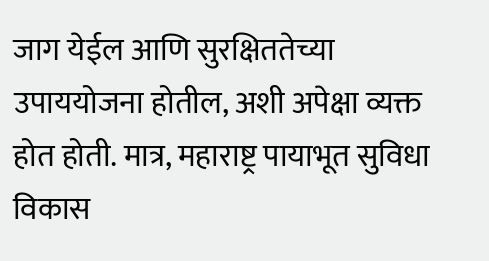जाग येईल आणि सुरक्षिततेच्या उपाययोजना होतील, अशी अपेक्षा व्यक्त होत होती. मात्र, महाराष्ट्र पायाभूत सुविधा विकास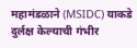महामंडळाने (MSIDC) याकडे दुर्लक्ष केल्याची गंभीर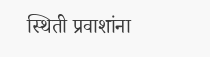स्‍थिती प्रवाशांना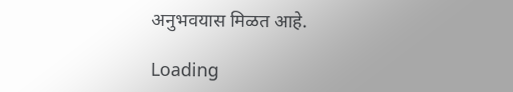अनुभवयास मिळत आहे.

Loading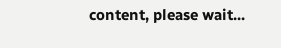content, please wait...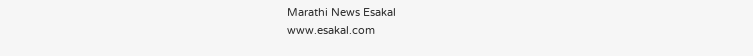Marathi News Esakal
www.esakal.com